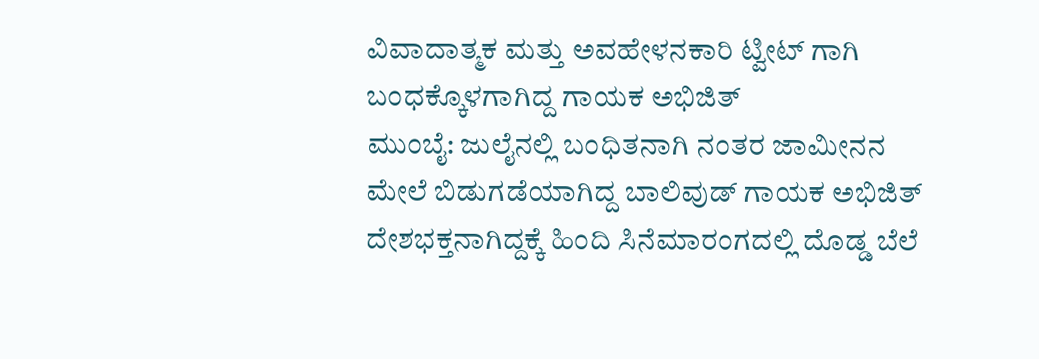ವಿವಾದಾತ್ಮಕ ಮತ್ತು ಅವಹೇಳನಕಾರಿ ಟ್ವೀಟ್ ಗಾಗಿ ಬಂಧಕ್ಕೊಳಗಾಗಿದ್ದ ಗಾಯಕ ಅಭಿಜಿತ್
ಮುಂಬೈ: ಜುಲೈನಲ್ಲಿ ಬಂಧಿತನಾಗಿ ನಂತರ ಜಾಮೀನನ ಮೇಲೆ ಬಿಡುಗಡೆಯಾಗಿದ್ದ ಬಾಲಿವುಡ್ ಗಾಯಕ ಅಭಿಜಿತ್ ದೇಶಭಕ್ತನಾಗಿದ್ದಕ್ಕೆ ಹಿಂದಿ ಸಿನೆಮಾರಂಗದಲ್ಲಿ ದೊಡ್ಡ ಬೆಲೆ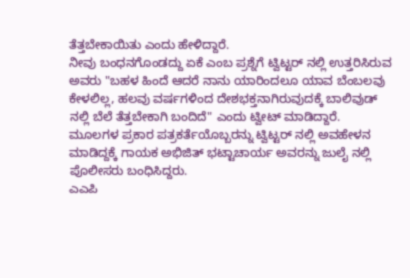ತೆತ್ತಬೇಕಾಯಿತು ಎಂದು ಹೇಳಿದ್ದಾರೆ.
ನೀವು ಬಂಧನಗೊಂಡದ್ದು ಏಕೆ ಎಂಬ ಪ್ರಶ್ನೆಗೆ ಟ್ವಿಟ್ಟರ್ ನಲ್ಲಿ ಉತ್ತರಿಸಿರುವ ಅವರು "ಬಹಳ ಹಿಂದೆ ಆದರೆ ನಾನು ಯಾರಿಂದಲೂ ಯಾವ ಬೆಂಬಲವು ಕೇಳಲಿಲ್ಲ, ಹಲವು ವರ್ಷಗಳಿಂದ ದೇಶಭಕ್ತನಾಗಿರುವುದಕ್ಕೆ ಬಾಲಿವುಡ್ ನಲ್ಲಿ ಬೆಲೆ ತೆತ್ತಬೇಕಾಗಿ ಬಂದಿದೆ" ಎಂದು ಟ್ವೀಟ್ ಮಾಡಿದ್ದಾರೆ.
ಮೂಲಗಳ ಪ್ರಕಾರ ಪತ್ರಕರ್ತೆಯೊಬ್ಬರನ್ನು ಟ್ವಿಟ್ಟರ್ ನಲ್ಲಿ ಅವಹೇಳನ ಮಾಡಿದ್ದಕ್ಕೆ ಗಾಯಕ ಅಭಿಜಿತ್ ಭಟ್ಟಾಚಾರ್ಯ ಅವರನ್ನು ಜುಲೈ ನಲ್ಲಿ ಪೊಲೀಸರು ಬಂಧಿಸಿದ್ದರು.
ಎಎಪಿ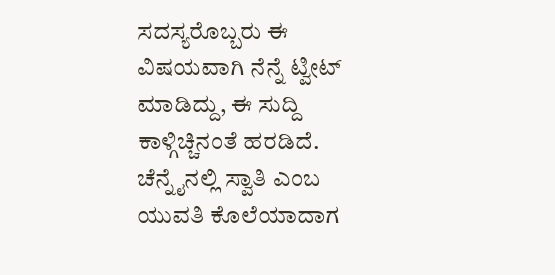ಸದಸ್ಯರೊಬ್ಬರು ಈ ವಿಷಯವಾಗಿ ನೆನ್ನೆ ಟ್ವೀಟ್ ಮಾಡಿದ್ದು, ಈ ಸುದ್ದಿ ಕಾಳ್ಗಿಚ್ಚಿನಂತೆ ಹರಡಿದೆ.
ಚೆನ್ನೈನಲ್ಲಿ ಸ್ವಾತಿ ಎಂಬ ಯುವತಿ ಕೊಲೆಯಾದಾಗ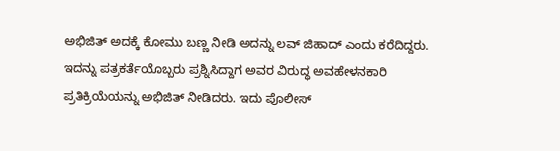ಅಭಿಜಿತ್ ಅದಕ್ಕೆ ಕೋಮು ಬಣ್ಣ ನೀಡಿ ಅದನ್ನು ಲವ್ ಜಿಹಾದ್ ಎಂದು ಕರೆದಿದ್ದರು. ಇದನ್ನು ಪತ್ರಕರ್ತೆಯೊಬ್ಬರು ಪ್ರಶ್ನಿಸಿದ್ದಾಗ ಅವರ ವಿರುದ್ಧ ಅವಹೇಳನಕಾರಿ ಪ್ರತಿಕ್ರಿಯೆಯನ್ನು ಅಭಿಜಿತ್ ನೀಡಿದರು. ಇದು ಪೊಲೀಸ್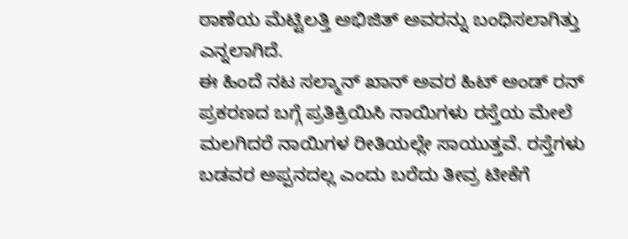ಠಾಣೆಯ ಮೆಟ್ಟಿಲತ್ತಿ ಅಭಿಜಿತ್ ಅವರನ್ನು ಬಂಧಿಸಲಾಗಿತ್ತು ಎನ್ನಲಾಗಿದೆ.
ಈ ಹಿಂದೆ ನಟ ಸಲ್ಮಾನ್ ಖಾನ್ ಅವರ ಹಿಟ್ ಅಂಡ್ ರನ್ ಪ್ರಕರಣದ ಬಗ್ಗೆ ಪ್ರತಿಕ್ರಿಯಿಸಿ ನಾಯಿಗಳು ರಸ್ತೆಯ ಮೇಲೆ ಮಲಗಿದರೆ ನಾಯಿಗಳ ರೀತಿಯಲ್ಲೇ ಸಾಯುತ್ತವೆ. ರಸ್ತೆಗಳು ಬಡವರ ಅಪ್ಪನದಲ್ಲ ಎಂದು ಬರೆದು ತೀವ್ರ ಟೀಕೆಗೆ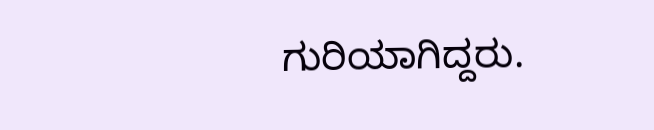ಗುರಿಯಾಗಿದ್ದರು.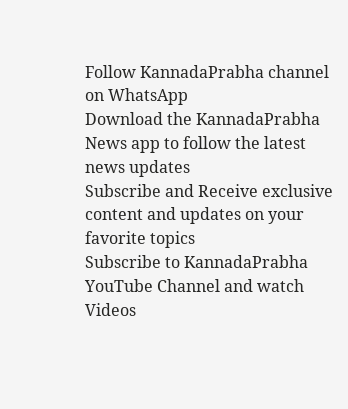Follow KannadaPrabha channel on WhatsApp
Download the KannadaPrabha News app to follow the latest news updates
Subscribe and Receive exclusive content and updates on your favorite topics
Subscribe to KannadaPrabha YouTube Channel and watch Videos